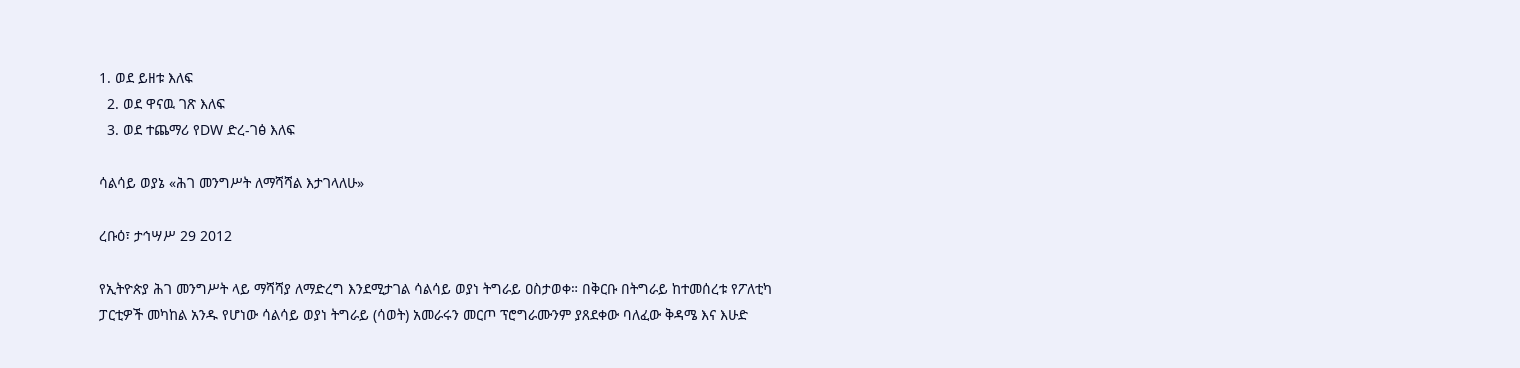1. ወደ ይዘቱ እለፍ
  2. ወደ ዋናዉ ገጽ እለፍ
  3. ወደ ተጨማሪ የDW ድረ-ገፅ እለፍ

ሳልሳይ ወያኔ «ሕገ መንግሥት ለማሻሻል እታገላለሁ»

ረቡዕ፣ ታኅሣሥ 29 2012

የኢትዮጵያ ሕገ መንግሥት ላይ ማሻሻያ ለማድረግ እንደሚታገል ሳልሳይ ወያነ ትግራይ ዐስታወቀ። በቅርቡ በትግራይ ከተመሰረቱ የፖለቲካ ፓርቲዎች መካከል አንዱ የሆነው ሳልሳይ ወያነ ትግራይ (ሳወት) አመራሩን መርጦ ፕሮግራሙንም ያጸደቀው ባለፈው ቅዳሜ እና እሁድ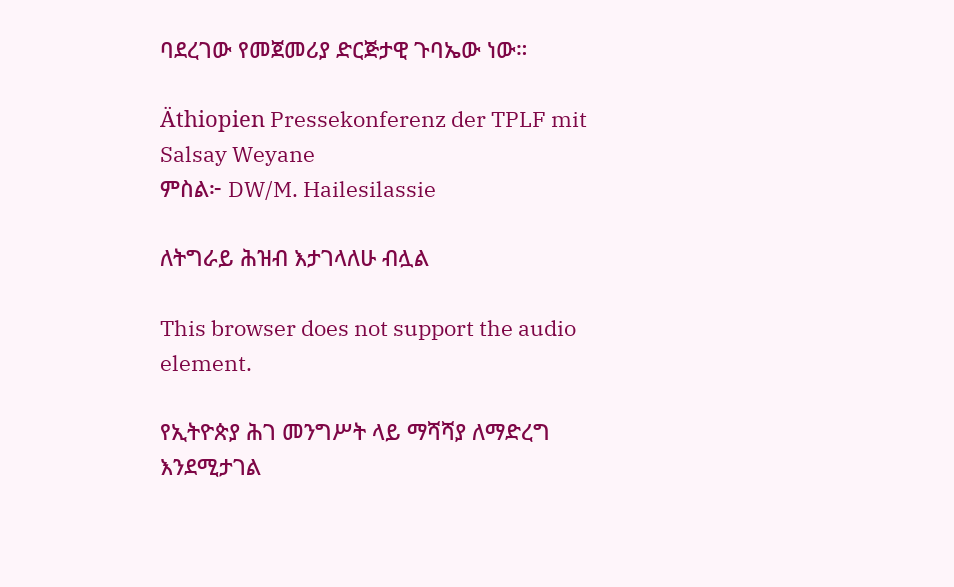ባደረገው የመጀመሪያ ድርጅታዊ ጉባኤው ነው።

Äthiopien Pressekonferenz der TPLF mit Salsay Weyane
ምስል፦ DW/M. Hailesilassie

ለትግራይ ሕዝብ እታገላለሁ ብሏል

This browser does not support the audio element.

የኢትዮጵያ ሕገ መንግሥት ላይ ማሻሻያ ለማድረግ እንደሚታገል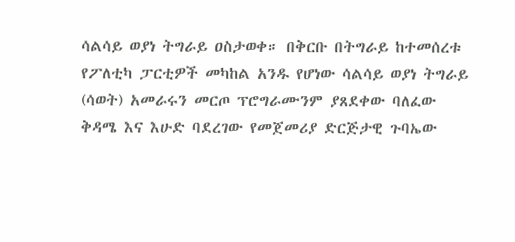ሳልሳይ ወያነ ትግራይ ዐስታወቀ። በቅርቡ በትግራይ ከተመሰረቱ የፖለቲካ ፓርቲዎች መካከል አንዱ የሆነው ሳልሳይ ወያነ ትግራይ (ሳወት) አመራሩን መርጦ ፕሮግራሙንም ያጸደቀው ባለፈው ቅዳሜ እና እሁድ ባደረገው የመጀመሪያ ድርጅታዊ ጉባኤው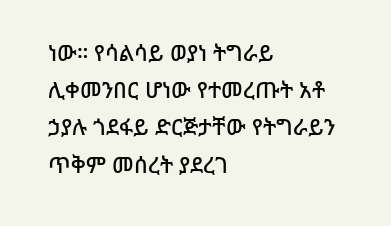ነው። የሳልሳይ ወያነ ትግራይ ሊቀመንበር ሆነው የተመረጡት አቶ ኃያሉ ጎደፋይ ድርጅታቸው የትግራይን ጥቅም መሰረት ያደረገ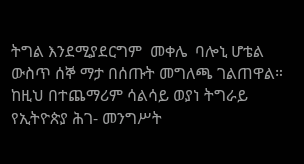ትግል እንደሚያደርግም  መቀሌ  ባሎኒ ሆቴል  ውስጥ ሰኞ ማታ በሰጡት መግለጫ ገልጠዋል።  ከዚህ በተጨማሪም ሳልሳይ ወያነ ትግራይ የኢትዮጵያ ሕገ- መንግሥት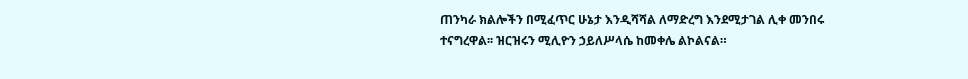ጠንካራ ክልሎችን በሚፈጥር ሁኔታ እንዲሻሻል ለማድረግ እንደሚታገል ሊቀ መንበሩ ተናግረዋል፡፡ ዝርዝሩን ሚሊዮን ኃይለሥላሴ ከመቀሌ ልኮልናል።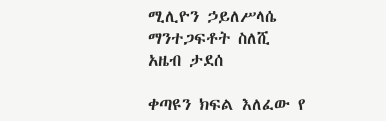ሚሊዮን ኃይለሥላሴ
ማንተጋፍቶት ስለሺ
አዜብ ታደሰ

ቀጣዩን ክፍል እለፈው የ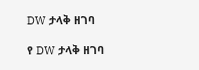DW ታላቅ ዘገባ

የ DW ታላቅ ዘገባ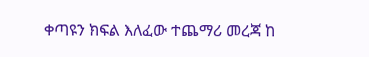ቀጣዩን ክፍል እለፈው ተጨማሪ መረጃ ከ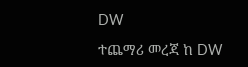DW

ተጨማሪ መረጃ ከ DW